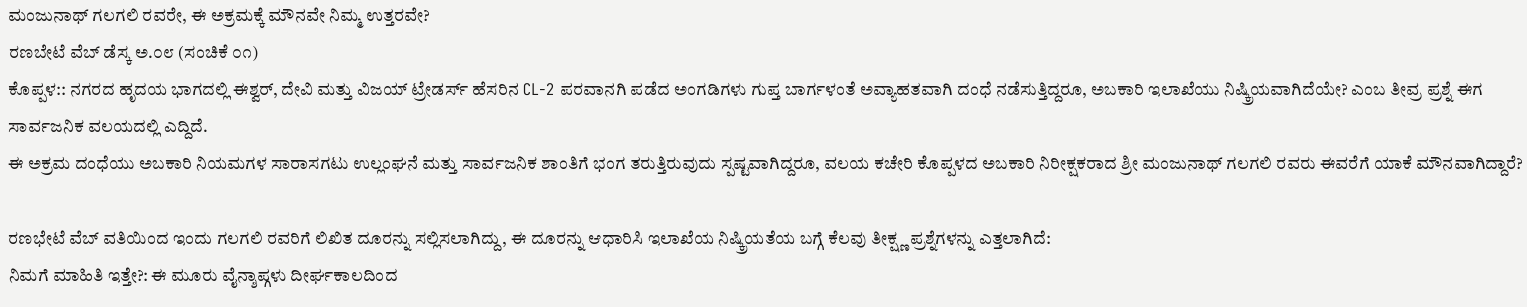ಮಂಜುನಾಥ್ ಗಲಗಲಿ ರವರೇ, ಈ ಅಕ್ರಮಕ್ಕೆ ಮೌನವೇ ನಿಮ್ಮ ಉತ್ತರವೇ?
ರಣಬೇಟೆ ವೆಬ್ ಡೆಸ್ಕ ಅ.೦೮ (ಸಂಚಿಕೆ ೦೧)
ಕೊಪ್ಪಳ:: ನಗರದ ಹೃದಯ ಭಾಗದಲ್ಲಿ ಈಶ್ವರ್, ದೇವಿ ಮತ್ತು ವಿಜಯ್ ಟ್ರೇಡರ್ಸ್ ಹೆಸರಿನ CL-2 ಪರವಾನಗಿ ಪಡೆದ ಅಂಗಡಿಗಳು ಗುಪ್ತ ಬಾರ್ಗಳಂತೆ ಅವ್ಯಾಹತವಾಗಿ ದಂಧೆ ನಡೆಸುತ್ತಿದ್ದರೂ, ಅಬಕಾರಿ ಇಲಾಖೆಯು ನಿಷ್ಕ್ರಿಯವಾಗಿದೆಯೇ? ಎಂಬ ತೀವ್ರ ಪ್ರಶ್ನೆ ಈಗ ಸಾರ್ವಜನಿಕ ವಲಯದಲ್ಲಿ ಎದ್ದಿದೆ.
ಈ ಅಕ್ರಮ ದಂಧೆಯು ಅಬಕಾರಿ ನಿಯಮಗಳ ಸಾರಾಸಗಟು ಉಲ್ಲಂಘನೆ ಮತ್ತು ಸಾರ್ವಜನಿಕ ಶಾಂತಿಗೆ ಭಂಗ ತರುತ್ತಿರುವುದು ಸ್ಪಷ್ಟವಾಗಿದ್ದರೂ, ವಲಯ ಕಚೇರಿ ಕೊಪ್ಪಳದ ಅಬಕಾರಿ ನಿರೀಕ್ಷಕರಾದ ಶ್ರೀ ಮಂಜುನಾಥ್ ಗಲಗಲಿ ರವರು ಈವರೆಗೆ ಯಾಕೆ ಮೌನವಾಗಿದ್ದಾರೆ?

ರಣಭೇಟೆ ವೆಬ್ ವತಿಯಿಂದ ಇಂದು ಗಲಗಲಿ ರವರಿಗೆ ಲಿಖಿತ ದೂರನ್ನು ಸಲ್ಲಿಸಲಾಗಿದ್ದು, ಈ ದೂರನ್ನು ಆಧಾರಿಸಿ ಇಲಾಖೆಯ ನಿಷ್ಕ್ರಿಯತೆಯ ಬಗ್ಗೆ ಕೆಲವು ತೀಕ್ಷ್ಣ ಪ್ರಶ್ನೆಗಳನ್ನು ಎತ್ತಲಾಗಿದೆ:
ನಿಮಗೆ ಮಾಹಿತಿ ಇತ್ತೇ?: ಈ ಮೂರು ವೈನ್ಶಾಪ್ಗಳು ದೀರ್ಘಕಾಲದಿಂದ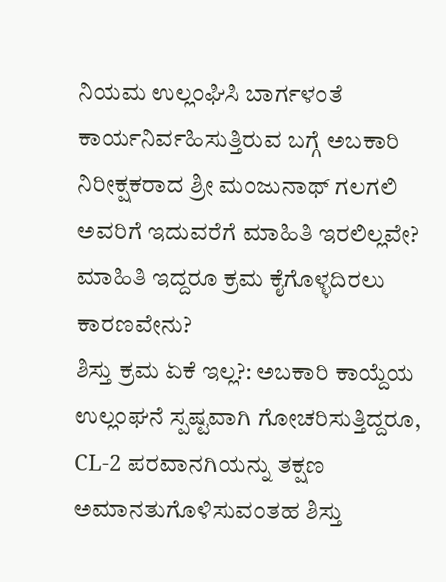ನಿಯಮ ಉಲ್ಲಂಘಿಸಿ ಬಾರ್ಗಳಂತೆ ಕಾರ್ಯನಿರ್ವಹಿಸುತ್ತಿರುವ ಬಗ್ಗೆ ಅಬಕಾರಿ ನಿರೀಕ್ಷಕರಾದ ಶ್ರೀ ಮಂಜುನಾಥ್ ಗಲಗಲಿ ಅವರಿಗೆ ಇದುವರೆಗೆ ಮಾಹಿತಿ ಇರಲಿಲ್ಲವೇ? ಮಾಹಿತಿ ಇದ್ದರೂ ಕ್ರಮ ಕೈಗೊಳ್ಳದಿರಲು ಕಾರಣವೇನು?
ಶಿಸ್ತು ಕ್ರಮ ಏಕೆ ಇಲ್ಲ?: ಅಬಕಾರಿ ಕಾಯ್ದೆಯ ಉಲ್ಲಂಘನೆ ಸ್ಪಷ್ಟವಾಗಿ ಗೋಚರಿಸುತ್ತಿದ್ದರೂ, CL-2 ಪರವಾನಗಿಯನ್ನು ತಕ್ಷಣ ಅಮಾನತುಗೊಳಿಸುವಂತಹ ಶಿಸ್ತು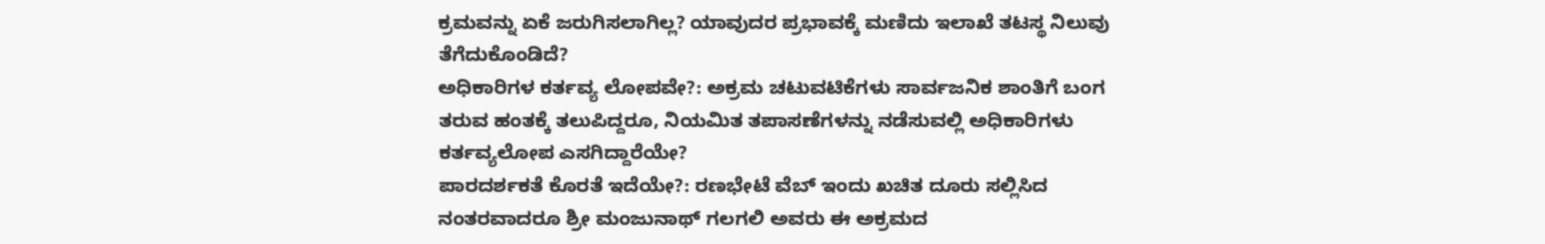ಕ್ರಮವನ್ನು ಏಕೆ ಜರುಗಿಸಲಾಗಿಲ್ಲ? ಯಾವುದರ ಪ್ರಭಾವಕ್ಕೆ ಮಣಿದು ಇಲಾಖೆ ತಟಸ್ಥ ನಿಲುವು ತೆಗೆದುಕೊಂಡಿದೆ?
ಅಧಿಕಾರಿಗಳ ಕರ್ತವ್ಯ ಲೋಪವೇ?: ಅಕ್ರಮ ಚಟುವಟಿಕೆಗಳು ಸಾರ್ವಜನಿಕ ಶಾಂತಿಗೆ ಬಂಗ ತರುವ ಹಂತಕ್ಕೆ ತಲುಪಿದ್ದರೂ, ನಿಯಮಿತ ತಪಾಸಣೆಗಳನ್ನು ನಡೆಸುವಲ್ಲಿ ಅಧಿಕಾರಿಗಳು ಕರ್ತವ್ಯಲೋಪ ಎಸಗಿದ್ದಾರೆಯೇ?
ಪಾರದರ್ಶಕತೆ ಕೊರತೆ ಇದೆಯೇ?: ರಣಭೇಟೆ ವೆಬ್ ಇಂದು ಖಚಿತ ದೂರು ಸಲ್ಲಿಸಿದ ನಂತರವಾದರೂ ಶ್ರೀ ಮಂಜುನಾಥ್ ಗಲಗಲಿ ಅವರು ಈ ಅಕ್ರಮದ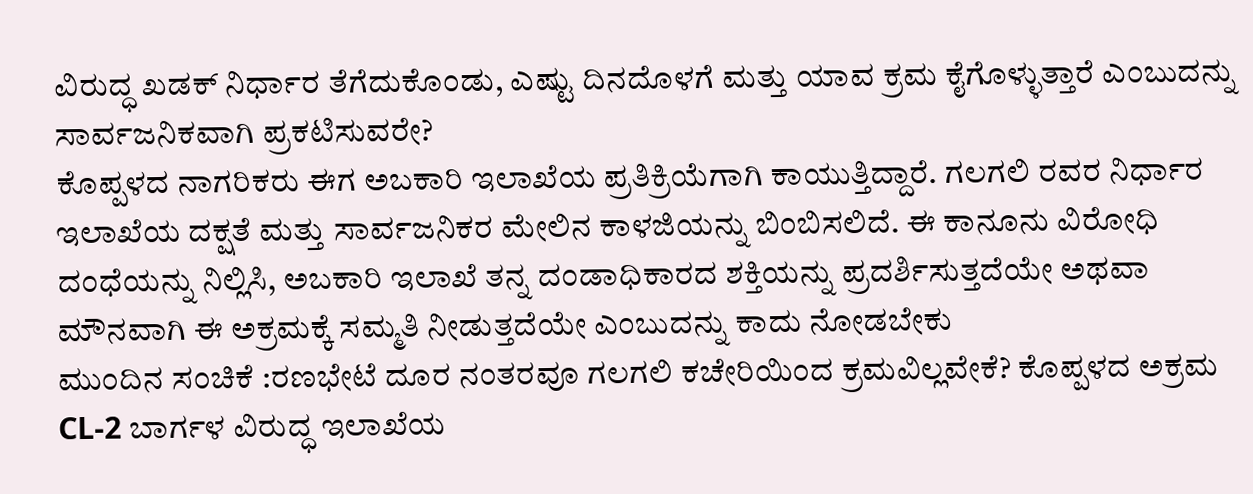ವಿರುದ್ಧ ಖಡಕ್ ನಿರ್ಧಾರ ತೆಗೆದುಕೊಂಡು, ಎಷ್ಟು ದಿನದೊಳಗೆ ಮತ್ತು ಯಾವ ಕ್ರಮ ಕೈಗೊಳ್ಳುತ್ತಾರೆ ಎಂಬುದನ್ನು ಸಾರ್ವಜನಿಕವಾಗಿ ಪ್ರಕಟಿಸುವರೇ?
ಕೊಪ್ಪಳದ ನಾಗರಿಕರು ಈಗ ಅಬಕಾರಿ ಇಲಾಖೆಯ ಪ್ರತಿಕ್ರಿಯೆಗಾಗಿ ಕಾಯುತ್ತಿದ್ದಾರೆ. ಗಲಗಲಿ ರವರ ನಿರ್ಧಾರ ಇಲಾಖೆಯ ದಕ್ಷತೆ ಮತ್ತು ಸಾರ್ವಜನಿಕರ ಮೇಲಿನ ಕಾಳಜಿಯನ್ನು ಬಿಂಬಿಸಲಿದೆ. ಈ ಕಾನೂನು ವಿರೋಧಿ ದಂಧೆಯನ್ನು ನಿಲ್ಲಿಸಿ, ಅಬಕಾರಿ ಇಲಾಖೆ ತನ್ನ ದಂಡಾಧಿಕಾರದ ಶಕ್ತಿಯನ್ನು ಪ್ರದರ್ಶಿಸುತ್ತದೆಯೇ ಅಥವಾ ಮೌನವಾಗಿ ಈ ಅಕ್ರಮಕ್ಕೆ ಸಮ್ಮತಿ ನೀಡುತ್ತದೆಯೇ ಎಂಬುದನ್ನು ಕಾದು ನೋಡಬೇಕು
ಮುಂದಿನ ಸಂಚಿಕೆ :ರಣಭೇಟೆ ದೂರ ನಂತರವೂ ಗಲಗಲಿ ಕಚೇರಿಯಿಂದ ಕ್ರಮವಿಲ್ಲವೇಕೆ? ಕೊಪ್ಪಳದ ಅಕ್ರಮ CL-2 ಬಾರ್ಗಳ ವಿರುದ್ಧ ಇಲಾಖೆಯ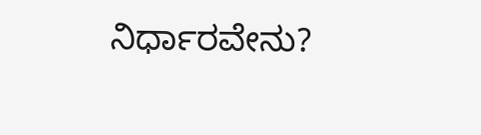ನಿರ್ಧಾರವೇನು?